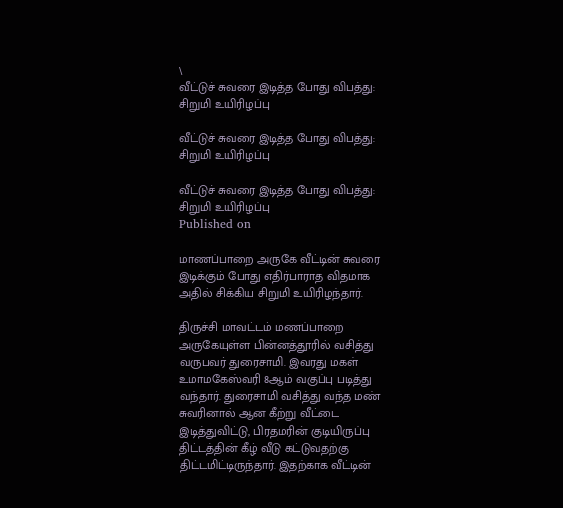\
வீட்டுச் சுவரை இடித்த போது விபத்து: சிறுமி உயிரிழப்பு

வீட்டுச் சுவரை இடித்த போது விபத்து: சிறுமி உயிரிழப்பு

வீட்டுச் சுவரை இடித்த போது விபத்து: சிறுமி உயிரிழப்பு
Published on

மாணப்பாறை அருகே வீட்டின் சுவரை இடிக்கும் போது எதிர்பாராத விதமாக அதில் சிக்கிய சிறுமி உயிரிழந்தார்.

திருச்சி மாவட்டம் மணப்பாறை அருகேயுள்ள பின்னத்தூரில் வசித்து வருபவர் துரைசாமி. இவரது மகள் உமாமகேஸ்வரி 8ஆம் வகுப்பு படித்து வந்தார். துரைசாமி வசித்து வந்த மண் சுவரினால் ஆன கீற்று வீட்டை இடித்துவிட்டு, பிரதமரின் குடியிருப்பு திட்டத்தின் கீழ் வீடு கட்டுவதற்கு திட்டமிட்டிருந்தார். இதற்காக வீட்டின்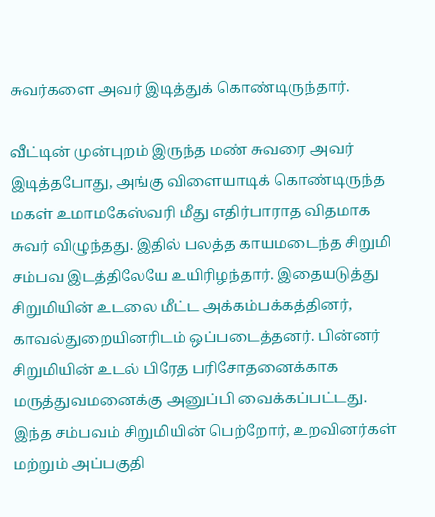சுவர்களை அவர் இடித்துக் கொண்டிருந்தார்.

வீட்டின் முன்புறம் இருந்த மண் சுவரை அவர் இடித்தபோது, அங்கு விளையாடிக் கொண்டிருந்த மகள் உமாமகேஸ்வரி மீது எதிர்பாராத விதமாக சுவர் விழுந்தது. இதில் பலத்த காயமடைந்த சிறுமி சம்பவ இடத்திலேயே உயிரிழந்தார். இதையடுத்து சிறுமியின் உடலை மீட்ட அக்கம்பக்கத்தினர், காவல்துறையினரிடம் ஒப்படைத்தனர். பின்னர் சிறுமியின் உடல் பிரேத பரிசோதனைக்காக மருத்துவமனைக்கு அனுப்பி வைக்கப்பட்டது. இந்த சம்பவம் சிறுமியின் பெற்றோர், உறவினர்கள் மற்றும் அப்பகுதி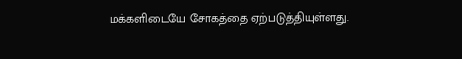மக்களிடையே சோகத்தை ஏற்படுத்தியுள்ளது.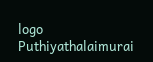logo
Puthiyathalaimurai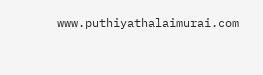www.puthiyathalaimurai.com